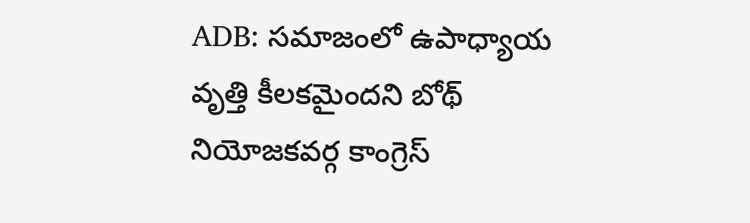ADB: సమాజంలో ఉపాధ్యాయ వృత్తి కీలకమైందని బోథ్ నియోజకవర్గ కాంగ్రెస్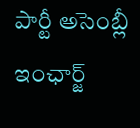పార్టీ అసెంబ్లీ ఇంఛార్జ్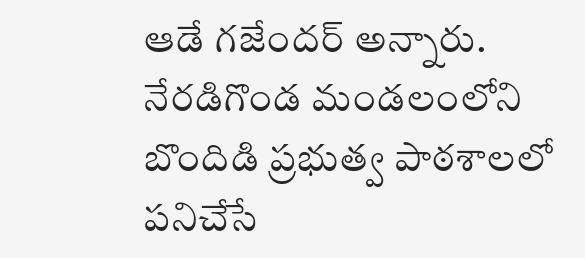ఆడే గజేందర్ అన్నారు. నేరడిగొండ మండలంలోని బొందిడి ప్రభుత్వ పాఠశాలలో పనిచేసే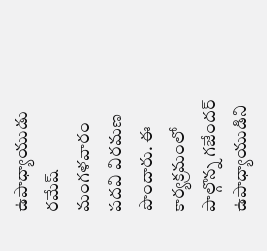ఉపాధ్యాయుడు రమేష్ మంగళవారం పదవి విరమణ పొందారు. ఈ కార్యక్రమంలో పాల్గొన్న గజేందర్ ఉపాధ్యాయుడిని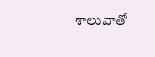శాలువాతో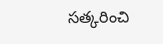సత్కరించి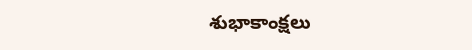శుభాకాంక్షలు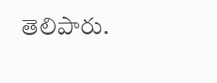తెలిపారు.